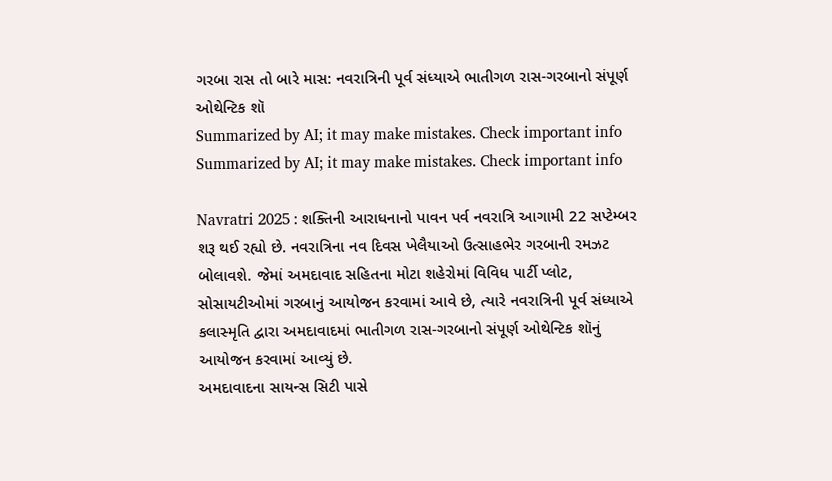ગરબા રાસ તો બારે માસ: નવરાત્રિની પૂર્વ સંધ્યાએ ભાતીગળ રાસ-ગરબાનો સંપૂર્ણ ઓથેન્ટિક શૉ
Summarized by AI; it may make mistakes. Check important info
Summarized by AI; it may make mistakes. Check important info

Navratri 2025 : શક્તિની આરાધનાનો પાવન પર્વ નવરાત્રિ આગામી 22 સપ્ટેમ્બર શરૂ થઈ રહ્યો છે. નવરાત્રિના નવ દિવસ ખેલૈયાઓ ઉત્સાહભેર ગરબાની રમઝટ બોલાવશે. જેમાં અમદાવાદ સહિતના મોટા શહેરોમાં વિવિધ પાર્ટી પ્લોટ, સોસાયટીઓમાં ગરબાનું આયોજન કરવામાં આવે છે, ત્યારે નવરાત્રિની પૂર્વ સંધ્યાએ કલાસ્મૃતિ દ્વારા અમદાવાદમાં ભાતીગળ રાસ-ગરબાનો સંપૂર્ણ ઓથેન્ટિક શૉનું આયોજન કરવામાં આવ્યું છે.
અમદાવાદના સાયન્સ સિટી પાસે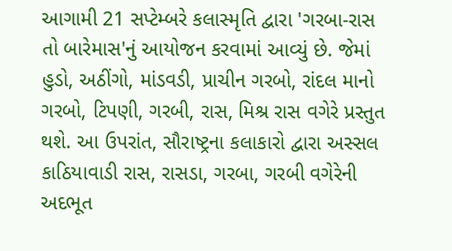આગામી 21 સપ્ટેમ્બરે કલાસ્મૃતિ દ્વારા 'ગરબા-રાસ તો બારેમાસ'નું આયોજન કરવામાં આવ્યું છે. જેમાં હુડો, અઠીંગો, માંડવડી, પ્રાચીન ગરબો, રાંદલ માનો ગરબો, ટિપણી, ગરબી, રાસ, મિશ્ર રાસ વગેરે પ્રસ્તુત થશે. આ ઉપરાંત, સૌરાષ્ટ્રના કલાકારો દ્વારા અસ્સલ કાઠિયાવાડી રાસ, રાસડા, ગરબા, ગરબી વગેરેની અદભૂત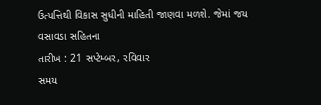ઉત્પત્તિથી વિકાસ સુધીની માહિતી જાણવા મળશે. જેમાં જય વસાવડા સહિતના
તારીખ : 21 સપ્ટેમ્બર, રવિવાર
સમય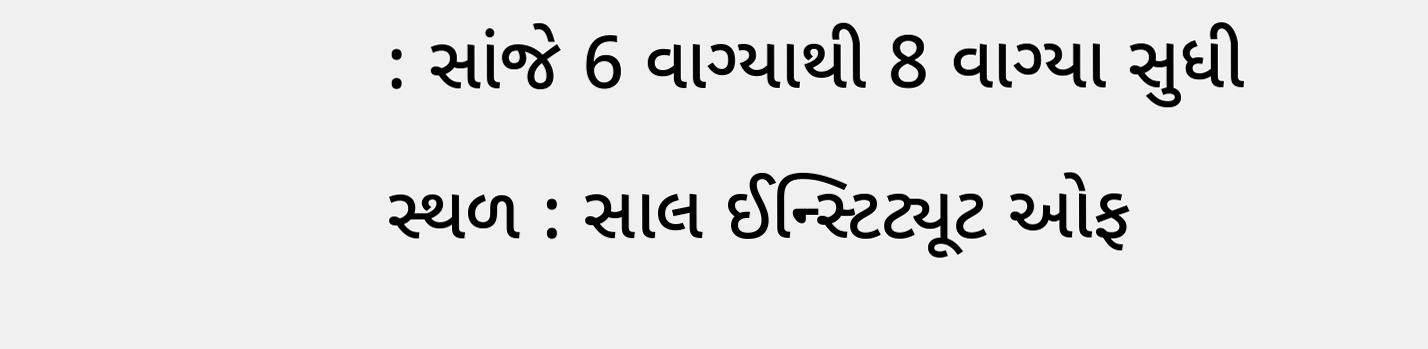: સાંજે 6 વાગ્યાથી 8 વાગ્યા સુધી
સ્થળ : સાલ ઈન્સ્ટિટ્યૂટ ઓફ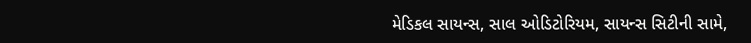મેડિકલ સાયન્સ, સાલ ઓડિટોરિયમ, સાયન્સ સિટીની સામે,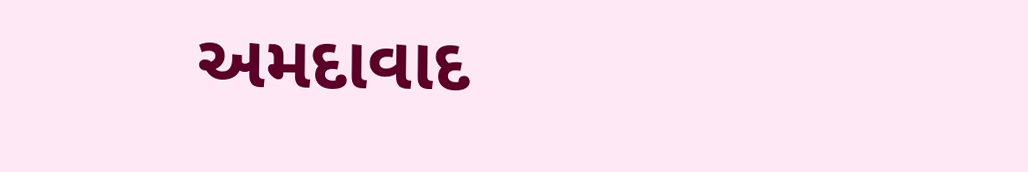અમદાવાદ